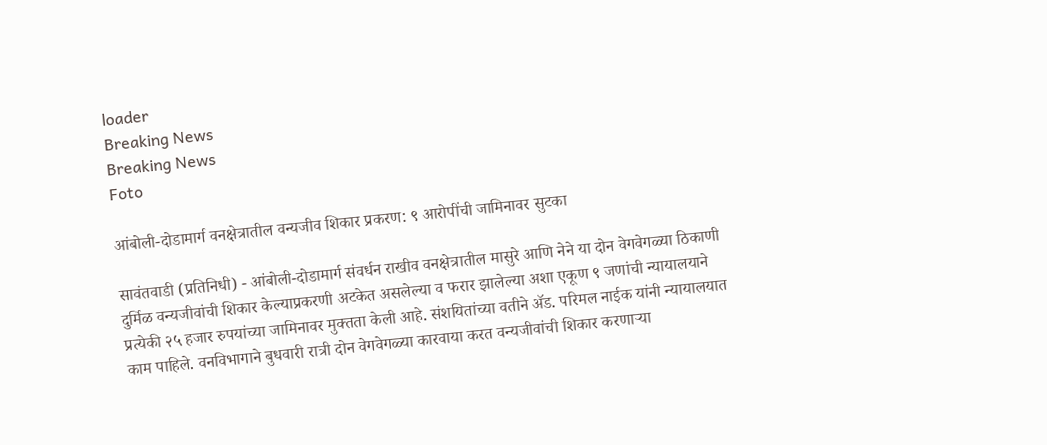loader
Breaking News
Breaking News
Foto

आंबोली-दोडामार्ग वनक्षेत्रातील वन्यजीव शिकार प्रकरण: ९ आरोपींची जामिनावर सुटका

सावंतवाडी (प्रतिनिधी) - आंबोली-दोडामार्ग संवर्धन राखीव वनक्षेत्रातील मासुरे आणि नेने या दोन वेगवेगळ्या ठिकाणी दुर्मिळ वन्यजीवांची शिकार केल्याप्रकरणी अटकेत असलेल्या व फरार झालेल्या अशा एकूण ९ जणांची न्यायालयाने प्रत्येकी २५ हजार रुपयांच्या जामिनावर मुक्तता केली आहे. संशयितांच्या वतीने ॲड. परिमल नाईक यांनी न्यायालयात काम पाहिले. वनविभागाने बुधवारी रात्री दोन वेगवेगळ्या कारवाया करत वन्यजीवांची शिकार करणाऱ्या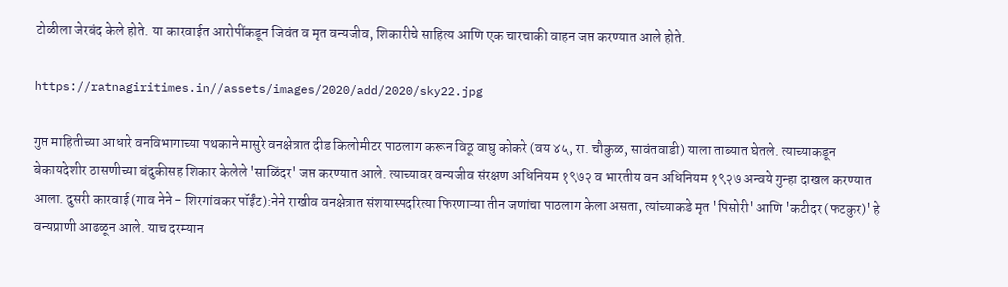टोळीला जेरबंद केले होते. या कारवाईत आरोपींकडून जिवंत व मृत वन्यजीव, शिकारीचे साहित्य आणि एक चारचाकी वाहन जप्त करण्यात आले होते.

https://ratnagiritimes.in//assets/images/2020/add/2020/sky22.jpg

गुप्त माहितीच्या आधारे वनविभागाच्या पथकाने मासुरे वनक्षेत्रात दीड किलोमीटर पाठलाग करून विठू वाघु कोकरे (वय ४५, रा. चौकुळ, सावंतवाडी) याला ताब्यात घेतले. त्याच्याकडून बेकायदेशीर ठासणीच्या बंदुकीसह शिकार केलेले 'साळिंदर' जप्त करण्यात आले. त्याच्यावर वन्यजीव संरक्षण अधिनियम १९७२ व भारतीय वन अधिनियम १९२७ अन्वये गुन्हा दाखल करण्यात आला. दुसरी कारवाई (गाव नेने - शिरगांवकर पॉईंट):नेने राखीव वनक्षेत्रात संशयास्पदरित्या फिरणाऱ्या तीन जणांचा पाठलाग केला असता, त्यांच्याकडे मृत 'पिसोरी' आणि 'कटीदर (फटकुर)' हे वन्यप्राणी आढळून आले. याच दरम्यान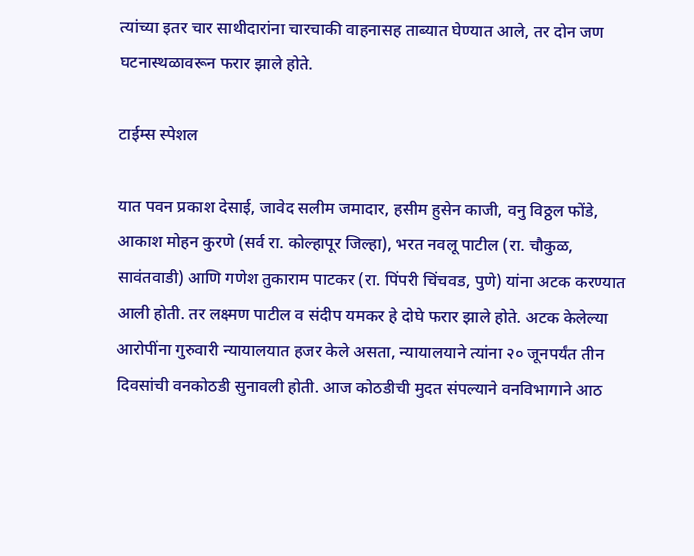त्यांच्या इतर चार साथीदारांना चारचाकी वाहनासह ताब्यात घेण्यात आले, तर दोन जण घटनास्थळावरून फरार झाले होते.

टाईम्स स्पेशल

यात पवन प्रकाश देसाई, जावेद सलीम जमादार, हसीम हुसेन काजी, वनु विठ्ठल फोंडे, आकाश मोहन कुरणे (सर्व रा. कोल्हापूर जिल्हा), भरत नवलू पाटील (रा. चौकुळ, सावंतवाडी) आणि गणेश तुकाराम पाटकर (रा. पिंपरी चिंचवड, पुणे) यांना अटक करण्यात आली होती. तर लक्ष्मण पाटील व संदीप यमकर हे दोघे फरार झाले होते. अटक केलेल्या आरोपींना गुरुवारी न्यायालयात हजर केले असता, न्यायालयाने त्यांना २० जूनपर्यंत तीन दिवसांची वनकोठडी सुनावली होती. आज कोठडीची मुदत संपल्याने वनविभागाने आठ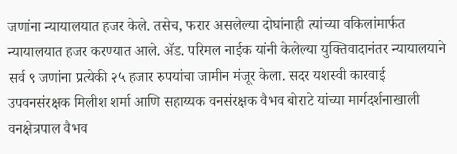जणांना न्यायालयात हजर केले. तसेच, फरार असलेल्या दोघांनाही त्यांच्या वकिलांमार्फत न्यायालयात हजर करण्यात आले. ॲड. परिमल नाईक यांनी केलेल्या युक्तिवादानंतर न्यायालयाने सर्व ९ जणांना प्रत्येकी २५ हजार रुपयांचा जामीन मंजूर केला. सदर यशस्वी कारवाई उपवनसंरक्षक मिलीश शर्मा आणि सहाय्यक वनसंरक्षक वैभव बोराटे यांच्या मार्गदर्शनाखाली वनक्षेत्रपाल वैभव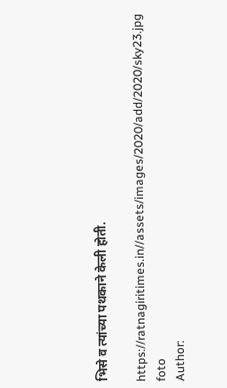भिसे व त्यांच्या पथकाने केली होती.

https://ratnagiritimes.in//assets/images/2020/add/2020/sky23.jpg
foto
Author: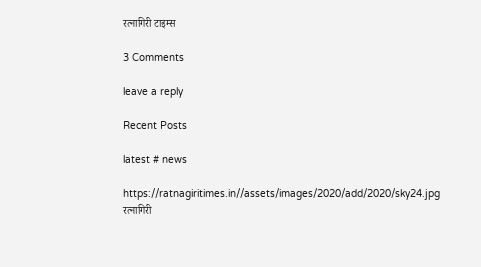रत्नागिरी टाइम्स

3 Comments

leave a reply

Recent Posts

latest # news

https://ratnagiritimes.in//assets/images/2020/add/2020/sky24.jpg
रत्नागिरी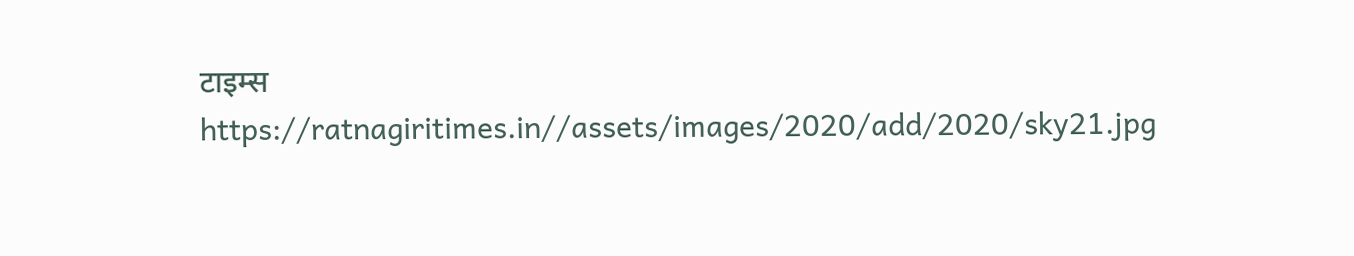टाइम्स
https://ratnagiritimes.in//assets/images/2020/add/2020/sky21.jpg